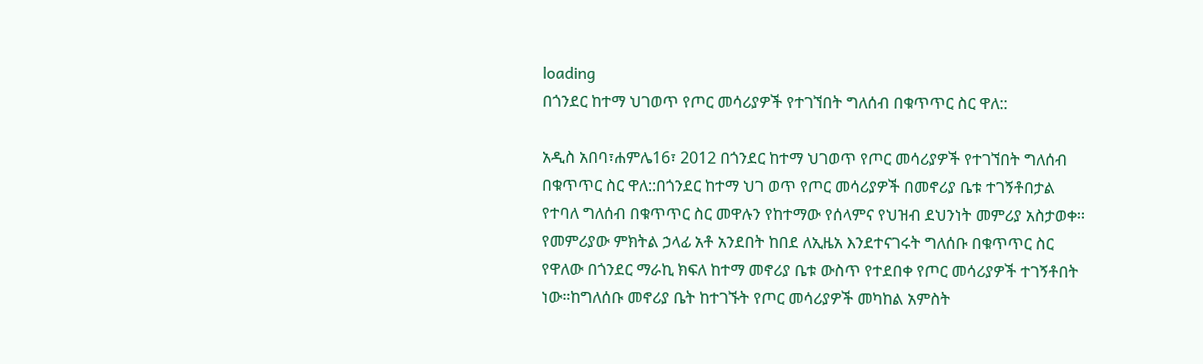loading
በጎንደር ከተማ ህገወጥ የጦር መሳሪያዎች የተገኘበት ግለሰብ በቁጥጥር ስር ዋለ::

አዲስ አበባ፣ሐምሌ16፣ 2012 በጎንደር ከተማ ህገወጥ የጦር መሳሪያዎች የተገኘበት ግለሰብ በቁጥጥር ስር ዋለ::በጎንደር ከተማ ህገ ወጥ የጦር መሳሪያዎች በመኖሪያ ቤቱ ተገኝቶበታል የተባለ ግለሰብ በቁጥጥር ስር መዋሉን የከተማው የሰላምና የህዝብ ደህንነት መምሪያ አስታወቀ፡፡የመምሪያው ምክትል ኃላፊ አቶ አንደበት ከበደ ለኢዜአ እንደተናገሩት ግለሰቡ በቁጥጥር ስር የዋለው በጎንደር ማራኪ ክፍለ ከተማ መኖሪያ ቤቱ ውስጥ የተደበቀ የጦር መሳሪያዎች ተገኝቶበት ነው።ከግለሰቡ መኖሪያ ቤት ከተገኙት የጦር መሳሪያዎች መካከል አምስት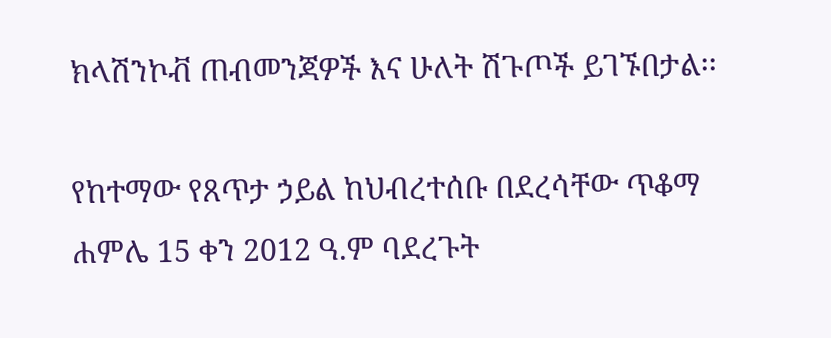ክላሽንኮቭ ጠብመንጃዎች እና ሁለት ሽጉጦች ይገኙበታል፡፡

የከተማው የጸጥታ ኃይል ከህብረተሰቡ በደረሳቸው ጥቆማ ሐምሌ 15 ቀን 2012 ዓ.ም ባደረጉት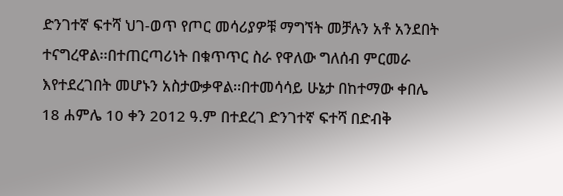ድንገተኛ ፍተሻ ህገ-ወጥ የጦር መሳሪያዎቹ ማግኘት መቻሉን አቶ አንደበት ተናግረዋል፡፡በተጠርጣሪነት በቁጥጥር ስራ የዋለው ግለሰብ ምርመራ እየተደረገበት መሆኑን አስታውቃዋል፡፡በተመሳሳይ ሁኔታ በከተማው ቀበሌ 18 ሐምሌ 10 ቀን 2012 ዓ.ም በተደረገ ድንገተኛ ፍተሻ በድብቅ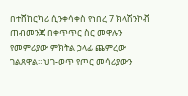በተሸከርካሪ ሲንቀሳቀስ የነበረ 7 ክላሽንኮቭ ጠብመንጃ በቀጥጥር ስር መዋሉን የመምሪያው ምክትል ኃላፊ ጨምረው ገልጸዋል።ህገ-ወጥ የጦር መሳሪያውን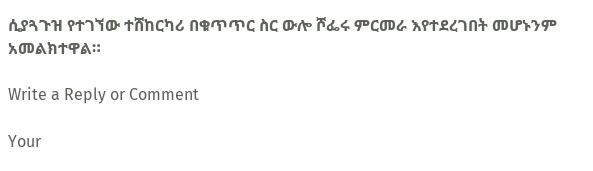ሲያጓጉዝ የተገኘው ተሸከርካሪ በቁጥጥር ስር ውሎ ሾፌሩ ምርመራ እየተደረገበት መሆኑንም አመልክተዋል።

Write a Reply or Comment

Your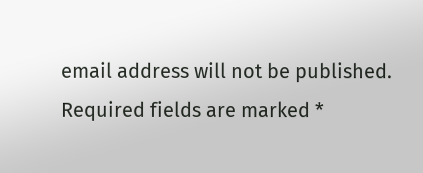email address will not be published. Required fields are marked *